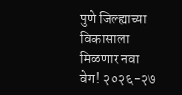पुणे जिल्ह्याच्या विकासाला मिळणार नवा वेग! २०२६-२७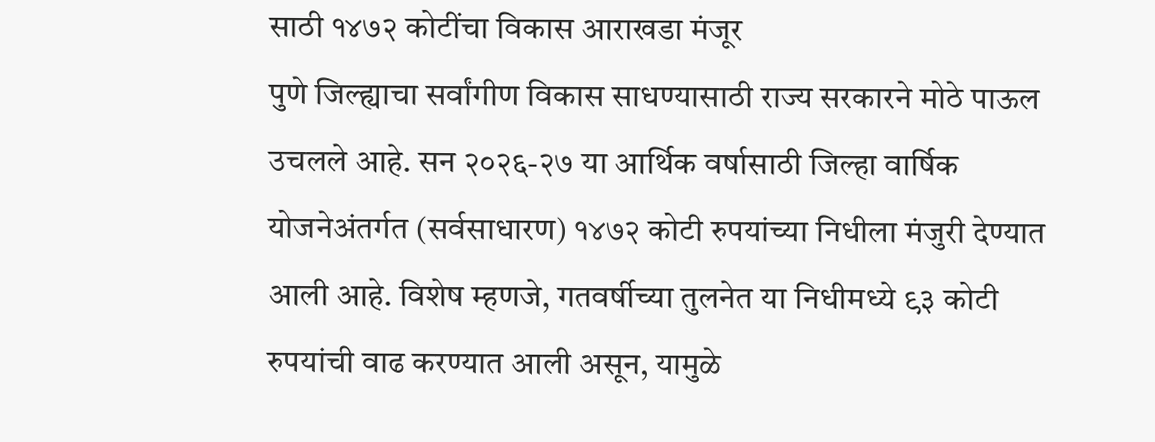साठी १४७२ कोटींचा विकास आराखडा मंजूर
पुणे जिल्ह्याचा सर्वांगीण विकास साधण्यासाठी राज्य सरकारने मोठे पाऊल उचलले आहे. सन २०२६-२७ या आर्थिक वर्षासाठी जिल्हा वार्षिक योजनेअंतर्गत (सर्वसाधारण) १४७२ कोटी रुपयांच्या निधीला मंजुरी देण्यात आली आहे. विशेष म्हणजे, गतवर्षीच्या तुलनेत या निधीमध्ये ९३ कोटी रुपयांची वाढ करण्यात आली असून, यामुळे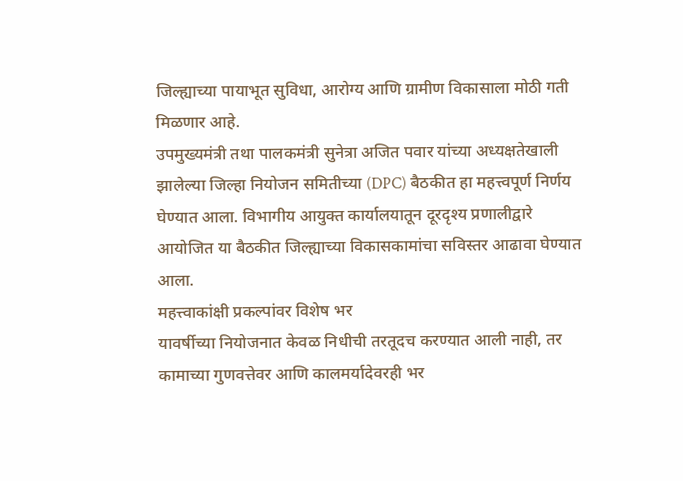जिल्ह्याच्या पायाभूत सुविधा, आरोग्य आणि ग्रामीण विकासाला मोठी गती मिळणार आहे.
उपमुख्यमंत्री तथा पालकमंत्री सुनेत्रा अजित पवार यांच्या अध्यक्षतेखाली झालेल्या जिल्हा नियोजन समितीच्या (DPC) बैठकीत हा महत्त्वपूर्ण निर्णय घेण्यात आला. विभागीय आयुक्त कार्यालयातून दूरदृश्य प्रणालीद्वारे आयोजित या बैठकीत जिल्ह्याच्या विकासकामांचा सविस्तर आढावा घेण्यात आला.
महत्त्वाकांक्षी प्रकल्पांवर विशेष भर
यावर्षीच्या नियोजनात केवळ निधीची तरतूदच करण्यात आली नाही, तर कामाच्या गुणवत्तेवर आणि कालमर्यादेवरही भर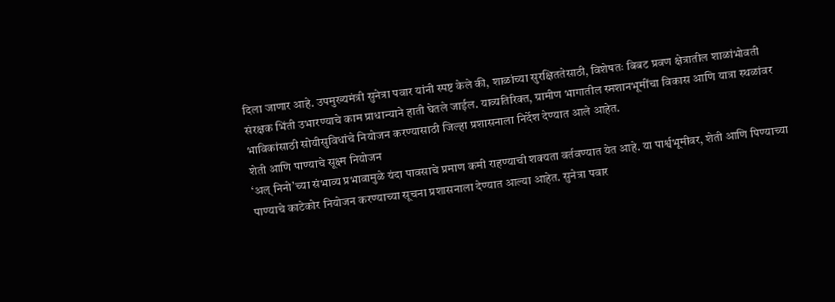दिला जाणार आहे. उपमुख्यमंत्री सुनेत्रा पवार यांनी स्पष्ट केले की, शाळांच्या सुरक्षिततेसाठी, विशेषतः बिबट प्रवण क्षेत्रातील शाळांभोवती संरक्षक भिंती उभारण्याचे काम प्राधान्याने हाती घेतले जाईल. याव्यतिरिक्त, ग्रामीण भागातील स्मशानभूमींचा विकास आणि यात्रा स्थळांवर भाविकांसाठी सोयीसुविधांचे नियोजन करण्यासाठी जिल्हा प्रशासनाला निर्देश देण्यात आले आहेत.
शेती आणि पाण्याचे सूक्ष्म नियोजन
‘अल् निनो’च्या संभाव्य प्रभावामुळे यंदा पावसाचे प्रमाण कमी राहण्याची शक्यता वर्तवण्यात येत आहे. या पार्श्वभूमीवर, शेती आणि पिण्याच्या पाण्याचे काटेकोर नियोजन करण्याच्या सूचना प्रशासनाला देण्यात आल्या आहेत. सुनेत्रा पवार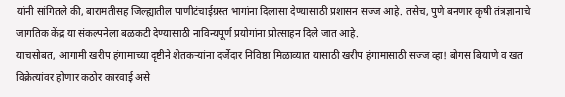यांनी सांगितले की, बारामतीसह जिल्ह्यातील पाणीटंचाईग्रस्त भागांना दिलासा देण्यासाठी प्रशासन सज्ज आहे. तसेच, पुणे बनणार कृषी तंत्रज्ञानाचे जागतिक केंद्र या संकल्पनेला बळकटी देण्यासाठी नाविन्यपूर्ण प्रयोगांना प्रोत्साहन दिले जात आहे.
याचसोबत, आगामी खरीप हंगामाच्या दृष्टीने शेतकऱ्यांना दर्जेदार निविष्ठा मिळाव्यात यासाठी खरीप हंगामासाठी सज्ज व्हा! बोगस बियाणे व खत विक्रेत्यांवर होणार कठोर कारवाई असे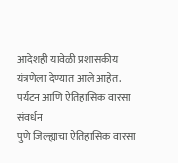आदेशही यावेळी प्रशासकीय यंत्रणेला देण्यात आले आहेत.
पर्यटन आणि ऐतिहासिक वारसा संवर्धन
पुणे जिल्ह्याचा ऐतिहासिक वारसा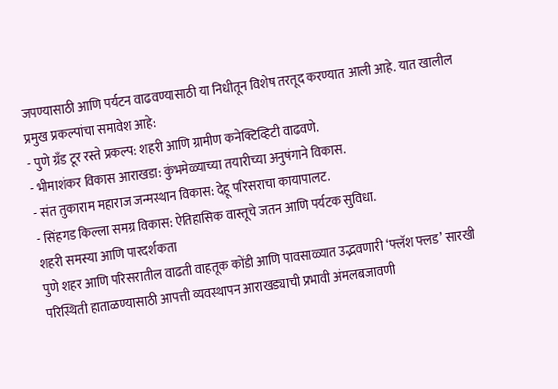जपण्यासाठी आणि पर्यटन वाढवण्यासाठी या निधीतून विशेष तरतूद करण्यात आली आहे. यात खालील प्रमुख प्रकल्पांचा समावेश आहे:
- पुणे ग्रॅंड टूर रस्ते प्रकल्प: शहरी आणि ग्रामीण कनेक्टिव्हिटी वाढवणे.
- भीमाशंकर विकास आराखडा: कुंभमेळ्याच्या तयारीच्या अनुषंगाने विकास.
- संत तुकाराम महाराज जन्मस्थान विकास: देहू परिसराचा कायापालट.
- सिंहगड किल्ला समग्र विकास: ऐतिहासिक वास्तूचे जतन आणि पर्यटक सुविधा.
शहरी समस्या आणि पारदर्शकता
पुणे शहर आणि परिसरातील वाढती वाहतूक कोंडी आणि पावसाळ्यात उद्भवणारी ‘फ्लॅश फ्लड’ सारखी परिस्थिती हाताळण्यासाठी आपत्ती व्यवस्थापन आराखड्याची प्रभावी अंमलबजावणी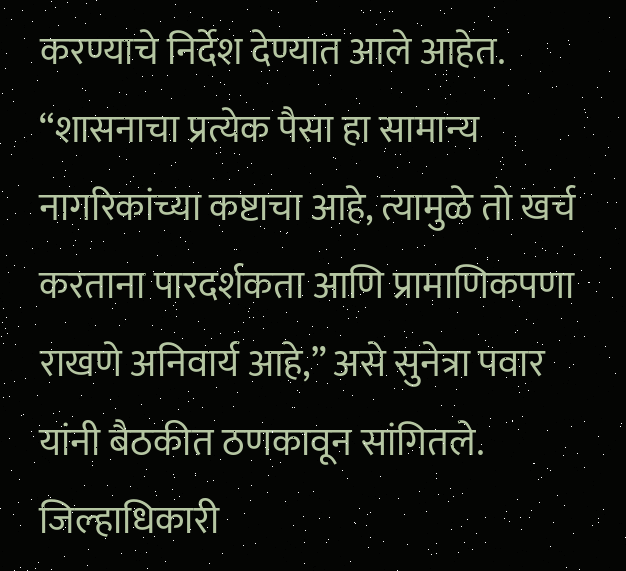करण्याचे निर्देश देण्यात आले आहेत. “शासनाचा प्रत्येक पैसा हा सामान्य नागरिकांच्या कष्टाचा आहे, त्यामुळे तो खर्च करताना पारदर्शकता आणि प्रामाणिकपणा राखणे अनिवार्य आहे,” असे सुनेत्रा पवार यांनी बैठकीत ठणकावून सांगितले.
जिल्हाधिकारी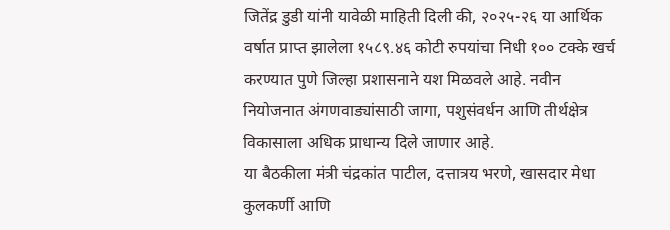जितेंद्र डुडी यांनी यावेळी माहिती दिली की, २०२५-२६ या आर्थिक वर्षात प्राप्त झालेला १५८९.४६ कोटी रुपयांचा निधी १०० टक्के खर्च करण्यात पुणे जिल्हा प्रशासनाने यश मिळवले आहे. नवीन नियोजनात अंगणवाड्यांसाठी जागा, पशुसंवर्धन आणि तीर्थक्षेत्र विकासाला अधिक प्राधान्य दिले जाणार आहे.
या बैठकीला मंत्री चंद्रकांत पाटील, दत्तात्रय भरणे, खासदार मेधा कुलकर्णी आणि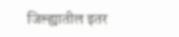जिल्ह्यातील इतर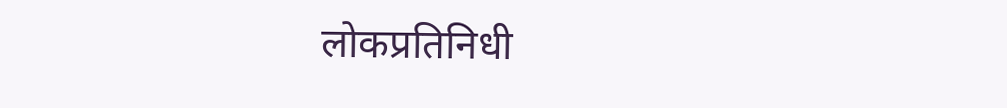लोकप्रतिनिधी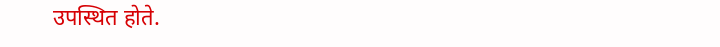उपस्थित होते.